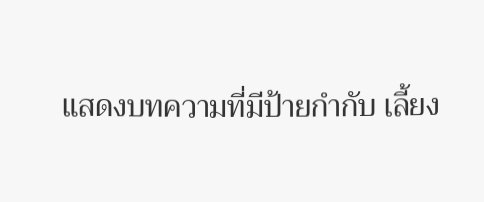แสดงบทความที่มีป้ายกำกับ เลี้ยง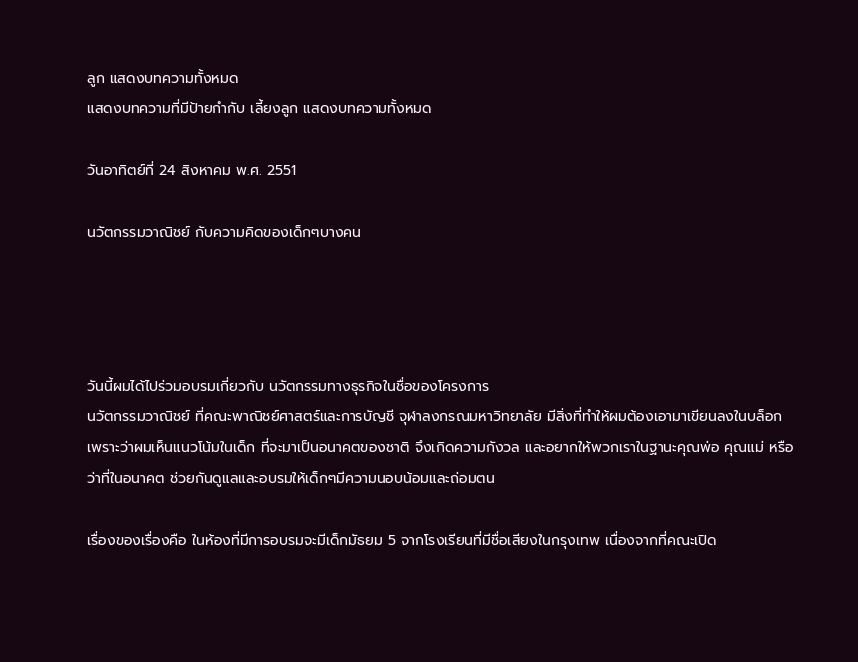ลูก แสดงบทความทั้งหมด
แสดงบทความที่มีป้ายกำกับ เลี้ยงลูก แสดงบทความทั้งหมด

วันอาทิตย์ที่ 24 สิงหาคม พ.ศ. 2551

นวัตกรรมวาณิชย์ กับความคิดของเด็กๆบางคน




วันนี้ผมได้ไปร่วมอบรมเกี่ยวกับ นวัตกรรมทางธุรกิจในชื่อของโครงการ
นวัตกรรมวาณิชย์ ที่คณะพาณิชย์ศาสตร์และการบัญชี จุฬาลงกรณมหาวิทยาลัย มีสิ่งที่ทำให้ผมต้องเอามาเขียนลงในบล็อก เพราะว่าผมเห็นแนวโน้มในเด็ก ที่จะมาเป็นอนาคตของชาติ จึงเกิดความกังวล และอยากให้พวกเราในฐานะคุณพ่อ คุณแม่ หรือว่าที่ในอนาคต ช่วยกันดูแลและอบรมให้เด็กๆมีความนอบน้อมและถ่อมตน

เรื่องของเรื่องคือ ในห้องที่มีการอบรมจะมีเด็กมัธยม 5 จากโรงเรียนที่มีชื่อเสียงในกรุงเทพ เนื่องจากที่คณะเปิด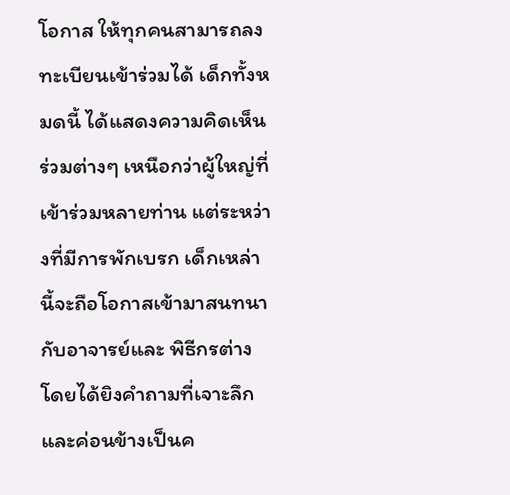โอกาส ให้ทุกคนสามารถลงทะเบียนเข้าร่วมได้ เด็กทั้งหมดนี้ ได้แสดงความคิดเห็นร่วมต่างๆ เหนือกว่าผู้ใหญ่ที่เข้าร่วมหลายท่าน แต่ระหว่างที่มีการพักเบรก เด็กเหล่านี้จะถือโอกาสเข้ามาสนทนากับอาจารย์และ พิธีกรต่าง โดยได้ยิงคำถามที่เจาะลึก และค่อนข้างเป็นค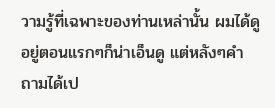วามรู้ที่เฉพาะของท่านเหล่านั้น ผมได้ดูอยู่ตอนแรกๆก็น่าเอ็นดู แต่หลังๆคำถามได้เป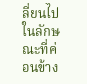ลี่ยนไปในลักษณะที่ค่อนข้าง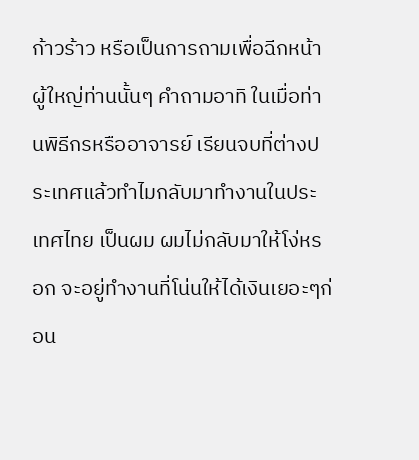ก้าวร้าว หรือเป็นการถามเพื่อฉีกหน้าผู้ใหญ่ท่านนั้นๆ คำถามอาทิ ในเมื่อท่านพิธีกรหรืออาจารย์ เรียนจบที่ต่างประเทศแล้วทำไมกลับมาทำงานในประเทศไทย เป็นผม ผมไม่กลับมาให้โง่หรอก จะอยู่ทำงานที่โน่นให้ได้เงินเยอะๆก่อน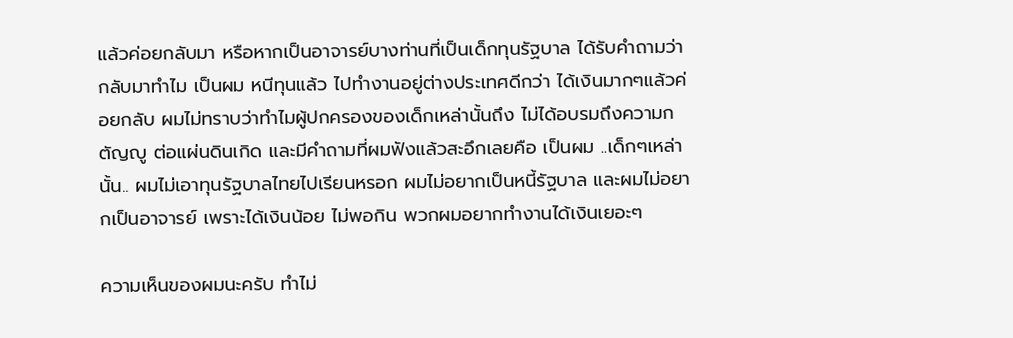แล้วค่อยกลับมา หรือหากเป็นอาจารย์บางท่านที่เป็นเด็กทุนรัฐบาล ได้รับคำถามว่า กลับมาทำไม เป็นผม หนีทุนแล้ว ไปทำงานอยู่ต่างประเทศดีกว่า ได้เงินมากๆแล้วค่อยกลับ ผมไม่ทราบว่าทำไมผู้ปกครองของเด็กเหล่านั้นถึง ไม่ได้อบรมถึงความกตัญญู ต่อแผ่นดินเกิด และมีคำถามที่ผมฟังแล้วสะอึกเลยคือ เป็นผม ..เด็กๆเหล่านั้น.. ผมไม่เอาทุนรัฐบาลไทยไปเรียนหรอก ผมไม่อยากเป็นหนี้รัฐบาล และผมไม่อยากเป็นอาจารย์ เพราะได้เงินน้อย ไม่พอกิน พวกผมอยากทำงานได้เงินเยอะๆ

ความเห็นของผมนะครับ ทำไม่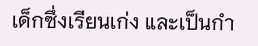เด็กซึ่งเรียนเก่ง และเป็นกำ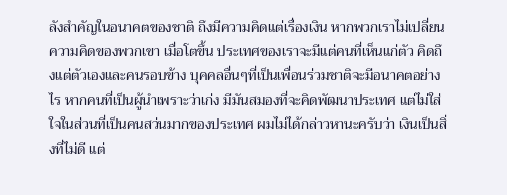ลังสำคัญในอนาคตของชาติ ถึงมีความคิดแต่เรื่องเงิน หากพวกเราไม่เปลี่ยนความคิดของพวกเขา เมื่อโตขึ้น ประเทศของเราจะมีแต่คนที่เห็นแก่ตัว คิดถึงแต่ตัวเองและคนรอบข้าง บุคคลอื่นๆที่เป็นเพื่อนร่วมชาติจะมีอนาคตอย่างไร หากคนที่เป็นผู้นำเพราะว่าเก่ง มีมันสมองที่จะคิดพัฒนาประเทศ แต่ไม่ใส่ใจในส่วนที่เป็นคนสว่นมากของประเทศ ผมไม่ได้กล่าวหานะครับว่า เงินเป็นสิ่งที่ไม่ดี แต่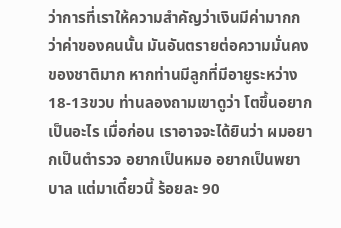ว่าการที่เราให้ความสำคัญว่าเงินมีค่ามากกว่าค่าของคนนั้น มันอันตรายต่อความมั่นคงของชาติมาก หากท่านมีลูกที่มีอายูระหว่าง 18-13ขวบ ท่านลองถามเขาดูว่า โตขึ้นอยากเป็นอะไร เมื่อก่อน เราอาจจะได้ยินว่า ผมอยากเป็นตำรวจ อยากเป็นหมอ อยากเป็นพยาบาล แต่มาเดี๋ยวนี้ ร้อยละ 90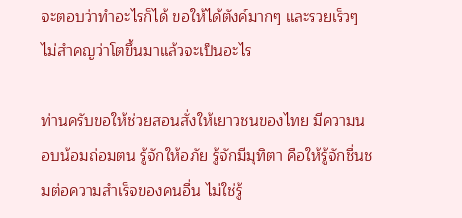จะตอบว่าทำอะไรก็ได้ ขอให้ได้ตังค์มากๆ และรวยเร็วๆ ไม่สำคญว่าโตขึ้นมาแล้วจะเป็นอะไร

ท่านครับขอให้ช่วยสอนสั่งให้เยาวชนของไทย มีความนอบน้อมถ่อมตน รู้จักให้อภัย รู้จักมีมุทิตา คือให้รู้จักชื่นชมต่อความสำเร็จของคนอื่น ไม่ใช่รู้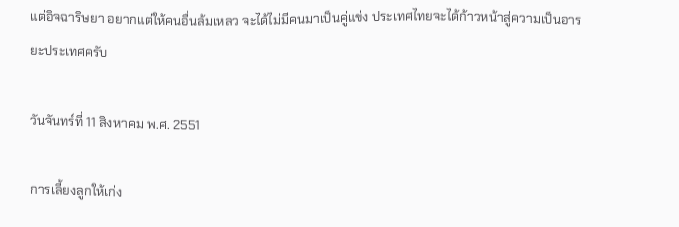แต่อิจฉาริษยา อยากแต่ให้คนอื่นล้มเหลว จะได้ไม่มีคนมาเป็นคู่แข่ง ประเทศไทยจะได้ก้าวหน้าสู่ความเป็นอารยะประเทศครับ

วันจันทร์ที่ 11 สิงหาคม พ.ศ. 2551

การเลี้ยงลูกให้เก่ง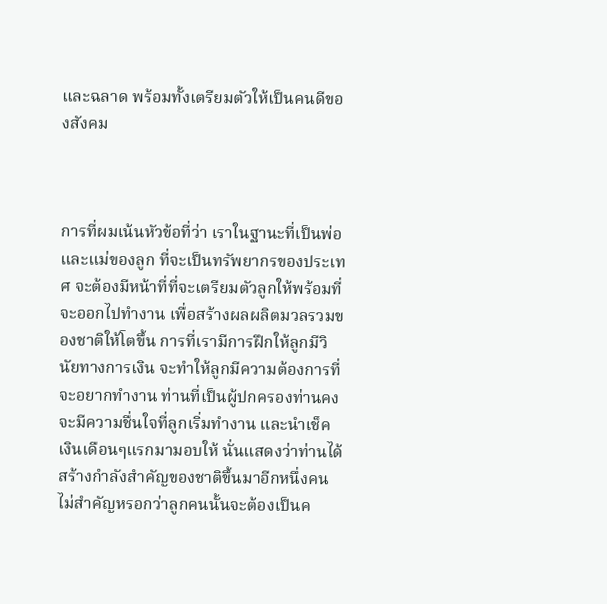และฉลาด พร้อมทั้งเตรียมตัวให้เป็นคนดีของสังคม



การที่ผมเน้นหัวข้อที่ว่า เราในฐานะที่เป็นพ่อและแม่ของลูก ที่จะเป็นทรัพยากรของประเทศ จะต้องมีหน้าที่ที่จะเตรียมตัวลูกให้พร้อมที่จะออกไปทำงาน เพื่อสร้างผลผลิตมวลรวมของชาติให้โตขึ้น การที่เรามีการฝึกให้ลูกมีวินัยทางการเงิน จะทำให้ลูกมีความต้องการที่จะอยากทำงาน ท่านที่เป็นผู้ปกครองท่านคงจะมีความชื่นใจที่ลูกเริ่มทำงาน และนำเช็คเงินเดือนๆแรกมามอบให้ นั่นแสดงว่าท่านได้สร้างกำลังสำคัญของชาติขึ้นมาอีกหนึ่งคน ไม่สำคัญหรอกว่าลูกคนนั้นจะต้องเป็นค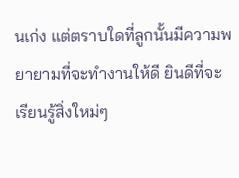นเก่ง แต่ตราบใดที่ลูกนั้นมีความพยายามที่จะทำงานให้ดี ยินดีที่จะเรียนรู้สิ่งใหม่ๆ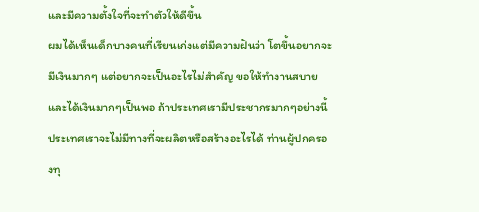และมีความตั้งใจที่จะทำตัวให้ดีขึ้น
ผมได้เห็นเด็กบางคนที่เรียนเก่งแต่มีความฝันว่า โตขึ้นอยากจะมีเงินมากๆ แต่อยากจะเป็นอะไรไม่สำคัญ ขอให้ทำงานสบายและได้เงินมากๆเป็นพอ ถ้าประเทศเรามีประชากรมากๆอย่างนี้ ประเทศเราจะไม่มีทางที่จะผลิตหรือสร้างอะไรได้ ท่านผู้ปกครองทุ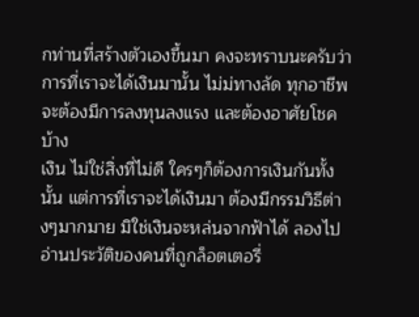กท่านที่สร้างตัวเองขึ้นมา คงจะทราบนะครับว่าการที่เราจะได้เงินมานั้น ไม่ม่ทางลัด ทุกอาชีพจะต้องมีการลงทุนลงแรง และต้องอาศัยโชคบ้าง
เงิน ไม่ใช่สิ่งที่ไม่ดี ใครๆก็ต้องการเงินกันทั้งนั้น แต่การที่เราจะได้เงินมา ต้องมีกรรมวิธีต่างๆมากมาย มิใช่เงินจะหล่นจากฟ้าได้ ลองไปอ่านประวัติของคนที่ถูกล็อตเตอรี่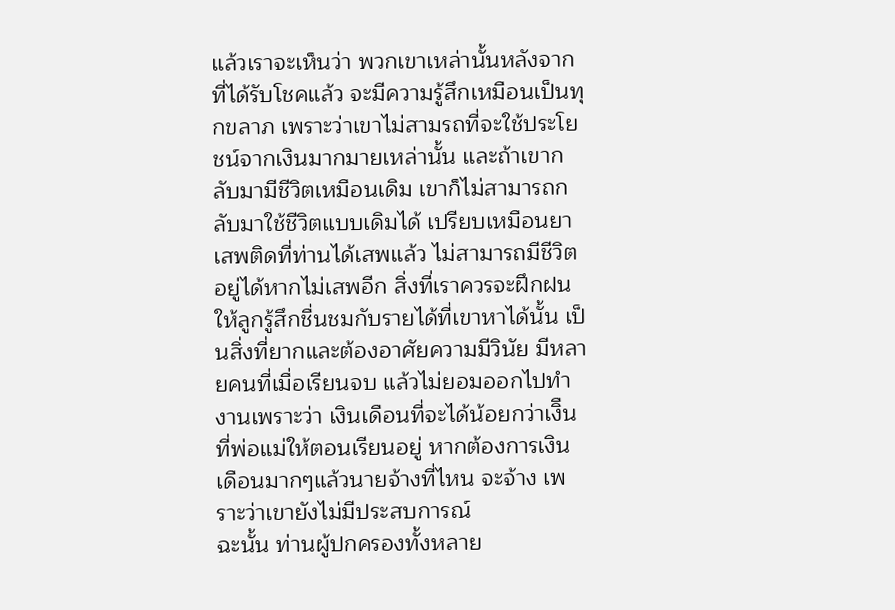แล้วเราจะเห็นว่า พวกเขาเหล่านั้นหลังจากที่ได้รับโชคแล้ว จะมีความรู้สึกเหมือนเป็นทุกขลาภ เพราะว่าเขาไม่สามรถที่จะใช้ประโยชน์จากเงินมากมายเหล่านั้น และถ้าเขากลับมามีชีวิตเหมือนเดิม เขาก็ไม่สามารถกลับมาใช้ชีวิตแบบเดิมได้ เปรียบเหมือนยาเสพติดที่ท่านได้เสพแล้ว ไม่สามารถมีชีวิตอยู่ได้หากไม่เสพอีก สิ่งที่เราควรจะฝึกฝนให้ลูกรู้สึกชื่นชมกับรายได้ที่เขาหาได้นั้น เป็นสิ่งที่ยากและต้องอาศัยความมีวินัย มีหลายคนที่เมื่อเรียนจบ แล้วไม่ยอมออกไปทำงานเพราะว่า เงินเดือนที่จะได้น้อยกว่าเงิืนที่พ่อแม่ให้ตอนเรียนอยู่ หากต้องการเงินเดือนมากๆแล้วนายจ้างที่ไหน จะจ้าง เพราะว่าเขายังไม่มีประสบการณ์
ฉะนั้น ท่านผู้ปกครองทั้งหลาย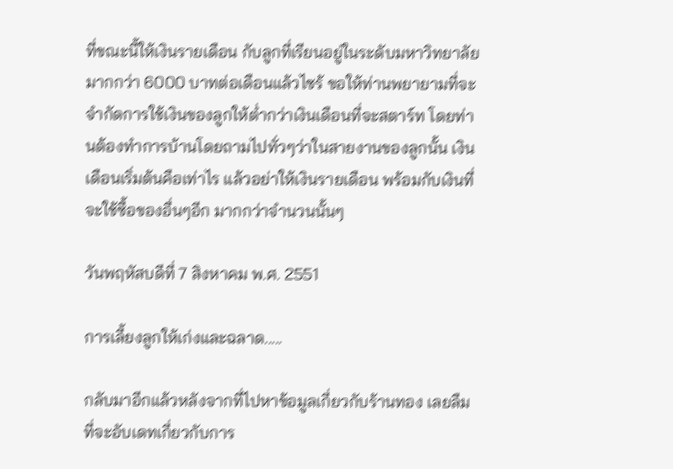ที่ขณะนี้ให้เงินรายเดือน กับลูกที่เรียนอยู่ในระดับมหาวิทยาลัย มากกว่า 6000 บาทต่อเดือนแล้วไซร้ ขอให้ท่านพยายามที่จะจำกัดการใช้เงินของลูกให้ต่ำกว่าเงินเดือนที่จะสตาร์ท โดยท่านต้องทำการบ้านโดยถามไปทั่วๆว่าในสายงานของลูกนั้น เงินเดือนเริ่มต้นคือเท่าไร แล้วอย่าให้เงินรายเดือน พร้อมกับเงินที่จะใช้ซื้อของอื่นๆอีก มากกว่าจำนวนนั้นๆ

วันพฤหัสบดีที่ 7 สิงหาคม พ.ศ. 2551

การเลี้ยงลูกให้เก่งและฉลาด.....

กลับมาอีกแล้วหลังจากที่ไปหาข้อมูลเกี่ยวกับร้านทอง เลยลืมที่จะอับเดทเกี่ยวกับการ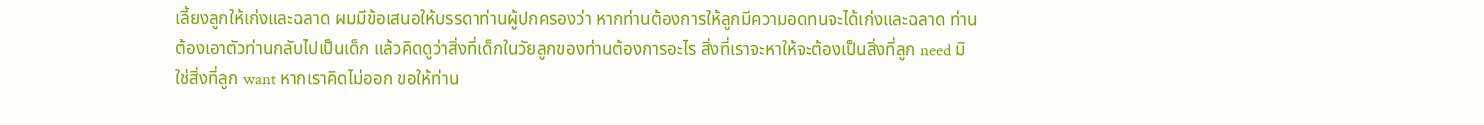เลี้ยงลูกให้เก่งและฉลาด ผมมีข้อเสนอให้บรรดาท่านผู้ปกครองว่า หากท่านต้องการให้ลูกมีความอดทนจะได้เก่งและฉลาด ท่านต้องเอาตัวท่านกลับไปเป็นเด็ก แล้วคิดดูว่าสิ่งที่เด็กในวัยลูกของท่านต้องการอะไร สิ่งที่เราจะหาให้จะต้องเป็นสิ่งที่ลูก need มิใช่สิ่งที่ลูก want หากเราคิดไม่ออก ขอให้ท่าน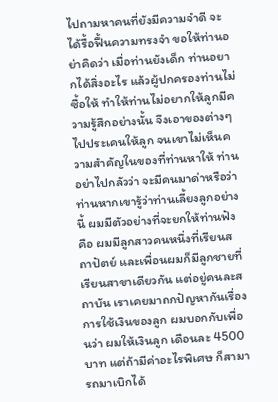ไปถามหาคนที่ยังมีความจำดี จะได้รื้อฟื้นความทรงจำ ขอให้ท่านอย่าคิดว่า เมื่อท่านยังเด็ก ท่านอยากได้สิ่งอะไร แล้วผู้ปกครองท่านไม่ซื้อให้ ทำให้ท่านไม่อยากให้ลูกมีความรู้สึกอย่างนั้น จึงเอาของต่างๆไปประเคนให้ลูก จนเขาไม่เห็นความสำคัญในของที่ท่านหาให้ ท่านอย่าไปกลัวว่า จะมีคนมาด่าหรือว่าท่านหากเขารู้ว่าท่านเลี้ยงลูกอย่างนี้ ผมมีตัวอย่างที่จะยกให้ท่านฟัง คือ ผมมีลูกสาวคนหนึ่งที่เรียนสถาปัตย์ และเพื่อนผมก็มีลูกชายที่เรียนสาขาเดียวกัน แต่อยู่คนละสถาบัน เราเคยมาถกปัญหากันเรื่องการใช้เงินของลูก ผมบอกกับเพื่อนว่า ผมให้เงินลูก เดือนละ 4500 บาท แต่ถ้ามีค่าอะไรพิเศษ ก็สามารถมาเบิกได้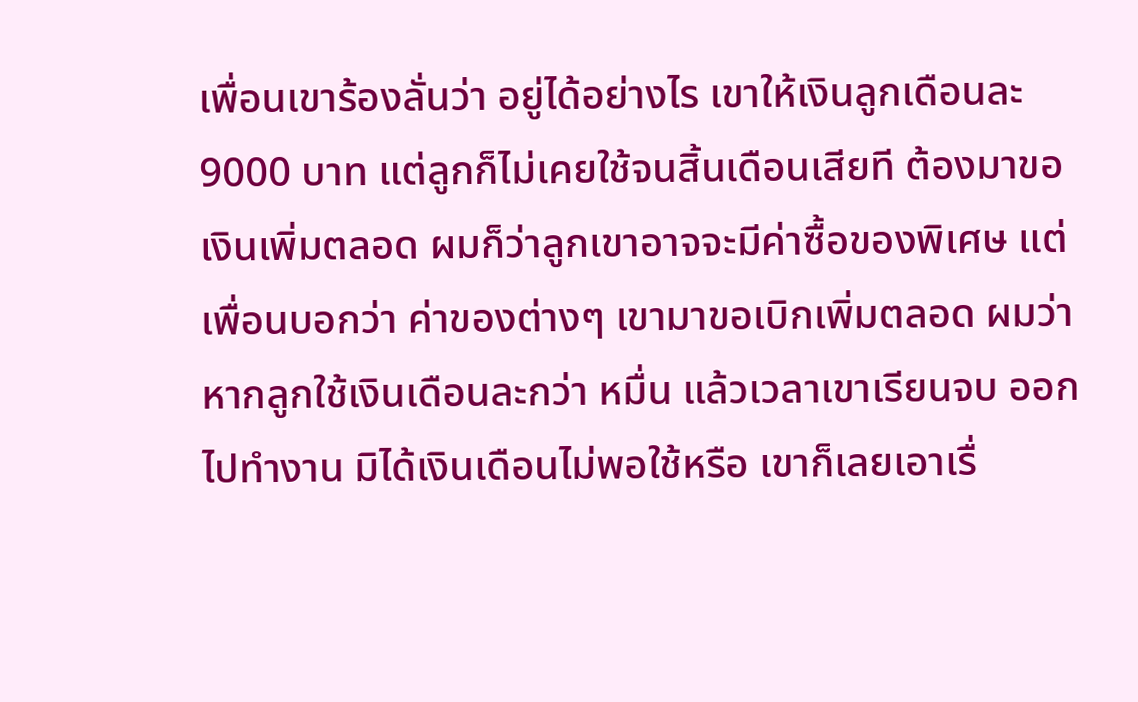เพื่อนเขาร้องลั่นว่า อยู่ได้อย่างไร เขาให้เงินลูกเดือนละ 9000 บาท แต่ลูกก็ไม่เคยใช้จนสิ้นเดือนเสียที ต้องมาขอเงินเพิ่มตลอด ผมก็ว่าลูกเขาอาจจะมีค่าซื้อของพิเศษ แต่เพื่อนบอกว่า ค่าของต่างๆ เขามาขอเบิกเพิ่มตลอด ผมว่าหากลูกใช้เงินเดือนละกว่า หมื่น แล้วเวลาเขาเรียนจบ ออกไปทำงาน มิได้เงินเดือนไม่พอใช้หรือ เขาก็เลยเอาเรื่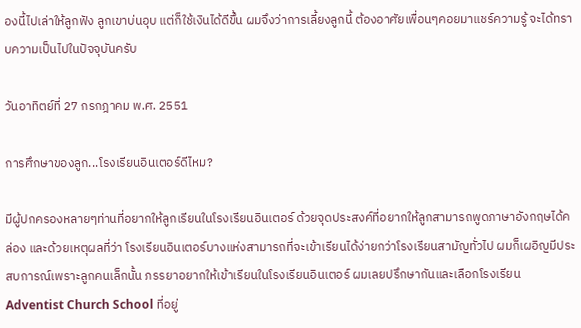องนี้ไปเล่าให้ลูกฟัง ลูกเขาบ่นอุบ แต่ก็ใช้เงินได้ดีขึ้น ผมจึงว่าการเลี้ยงลูกนี้ ต้องอาศัยเพื่อนๆคอยมาแชร์ความรู้ จะได้ทราบความเป็นไปในปัจจุบันครับ

วันอาทิตย์ที่ 27 กรกฎาคม พ.ศ. 2551

การศึกษาของลูก...โรงเรียนอินเตอร์ดีไหม?

มีผู้ปกครองหลายๆท่านที่อยากให้ลูกเรียนในโรงเรียนอินเตอร์ ด้วยจุดประสงค์ที่อยากให้ลูกสามารถพูดภาษาอังกฤษได้คล่อง และด้วยเหตุผลที่ว่า โรงเรียนอินเตอร์บางแห่งสามารถที่จะเข้าเรียนได้ง่ายกว่าโรงเรียนสามัญทั่วไป ผมก็เผอิญมีประสบการณ์เพราะลูกคนเล็กนั้น ภรรยาอยากให้เข้าเรียนในโรงเรียนอินเตอร์ ผมเลยปรึกษากันและเลือกโรงเรียน Adventist Church School ที่อยู่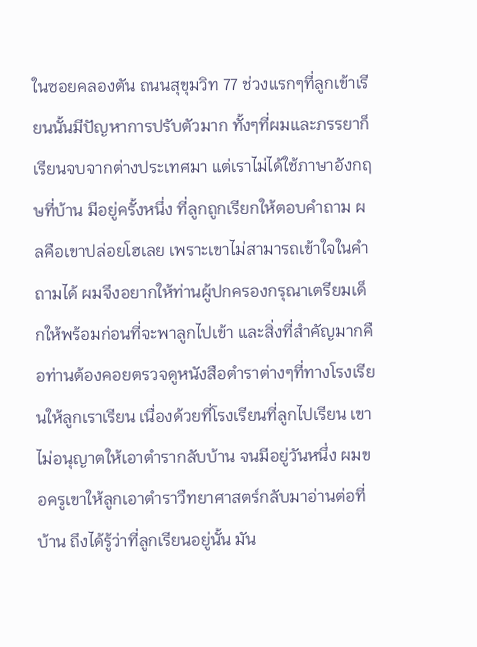ในซอยคลองตัน ถนนสุขุมวิท 77 ช่วงแรกๆที่ลูกเข้าเรียนนั้นมีปัญหาการปรับตัวมาก ทั้งๆที่ผมและภรรยาก็เรียนจบจากต่างประเทศมา แต่เราไม่ได้ใช้ภาษาอังกฤษที่บ้าน มีอยู่ครั้งหนึ่ง ที่ลูกถูกเรียกให้ตอบคำถาม ผลคือเขาปล่อยโฮเลย เพราะเขาไม่สามารถเข้าใจในคำถามได้ ผมจึงอยากให้ท่านผู้ปกครองกรุณาเตรียมเด็กให้พร้อมก่อนที่จะพาลูกไปเข้า และสิ่งที่สำคัญมากคือท่านต้องคอยตรวจดูหนังสือตำราต่างๆที่ทางโรงเรียนให้ลูกเราเรียน เนื่องด้วยที่โรงเรียนที่ลูกไปเรียน เขาไม่อนุญาตให้เอาตำรากลับบ้าน จนมีอยู่วันหนึ่ง ผมขอครูเขาให้ลูกเอาตำราวืทยาศาสตร์กลับมาอ่านต่อที่บ้าน ถึงได้รู้ว่าที่ลูกเรียนอยู่นั้น มัน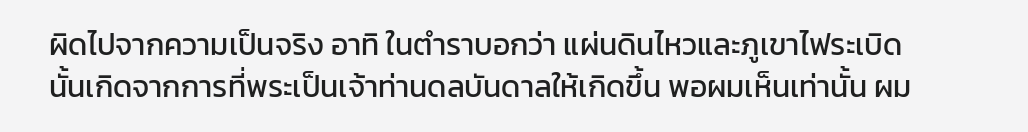ผิดไปจากความเป็นจริง อาทิ ในตำราบอกว่า แผ่นดินไหวและภูเขาไฟระเบิดนั้นเกิดจากการที่พระเป็นเจ้าท่านดลบันดาลให้เกิดขึ้น พอผมเห็นเท่านั้น ผม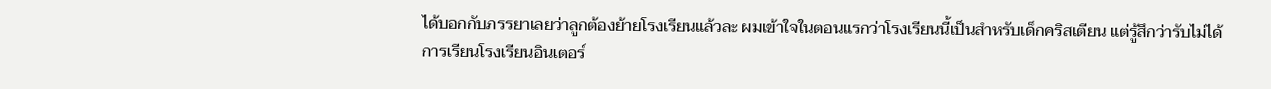ได้บอกกับภรรยาเลยว่าลูกต้องย้ายโรงเรียนแล้วละ ผมเข้าใจในตอนแรกว่าโรงเรียนนี้เป็นสำหรับเด็กคริสเตียน แต่รู้สึกว่ารับไม่ได้
การเรียนโรงเรียนอินเตอร์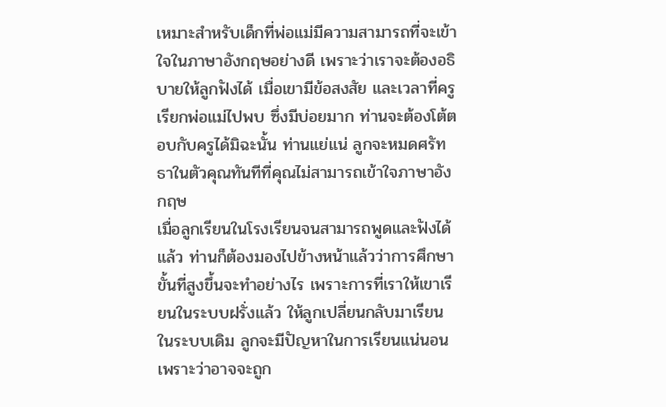เหมาะสำหรับเด็กที่พ่อแม่มีความสามารถที่จะเข้าใจในภาษาอังกฤษอย่างดี เพราะว่าเราจะต้องอธิบายให้ลูกฟังได้ เมื่อเขามีข้อสงสัย และเวลาที่ครูเรียกพ่อแม่ไปพบ ซึ่งมีบ่อยมาก ท่านจะต้องโต้ตอบกับครูได้มิฉะนั้น ท่านแย่แน่ ลูกจะหมดศรัทธาในตัวคุณทันทีที่คุณไม่สามารถเข้าใจภาษาอังกฤษ
เมื่อลูกเรียนในโรงเรียนจนสามารถพูดและฟังได้แล้ว ท่านก็ต้องมองไปข้างหน้าแล้วว่าการศึกษาขั้นที่สูงขึ้นจะทำอย่างไร เพราะการที่เราให้เขาเรียนในระบบฝรั่งแล้ว ให้ลูกเปลี่ยนกลับมาเรียนในระบบเดิม ลูกจะมีปัญหาในการเรียนแน่นอน เพราะว่าอาจจะถูก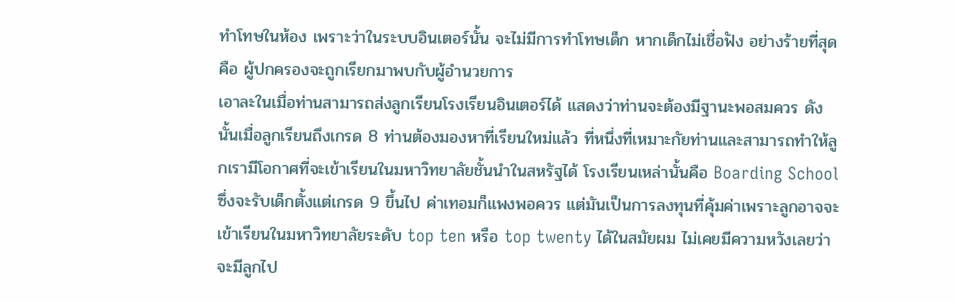ทำโทษในห้อง เพราะว่าในระบบอินเตอร์นั้น จะไม่มีการทำโทษเด็ก หากเด็กไม่เชื่อฟัง อย่างร้ายที่สุดคือ ผู้ปกครองจะถูกเรียกมาพบกับผู้อำนวยการ
เอาละในเมื่อท่านสามารถส่งลูกเรียนโรงเรียนอินเตอร์ได้ แสดงว่าท่านจะต้องมีฐานะพอสมควร ดังนั้นเมื่อลูกเรียนถึงเกรด 8 ท่านต้องมองหาที่เรียนใหม่แล้ว ที่หนึ่งที่เหมาะกัยท่านและสามารถทำให้ลูกเรามีโอกาศที่จะเข้าเรียนในมหาวิทยาลัยชั้นนำในสหรัฐได้ โรงเรียนเหล่านั้นคือ Boarding School ซึ่งจะรับเด็กตั้งแต่เกรด 9 ขึ้นไป ค่าเทอมก็แพงพอควร แต่มันเป็นการลงทุนที่คุ้มค่าเพราะลูกอาจจะเข้าเรียนในมหาวิทยาลัยระดับ top ten หรือ top twenty ได้ในสมัยผม ไม่เคยมีความหวังเลยว่าจะมีลูกไป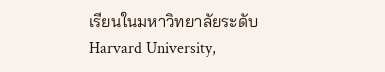เรียนในมหาวิทยาลัยระดับ Harvard University,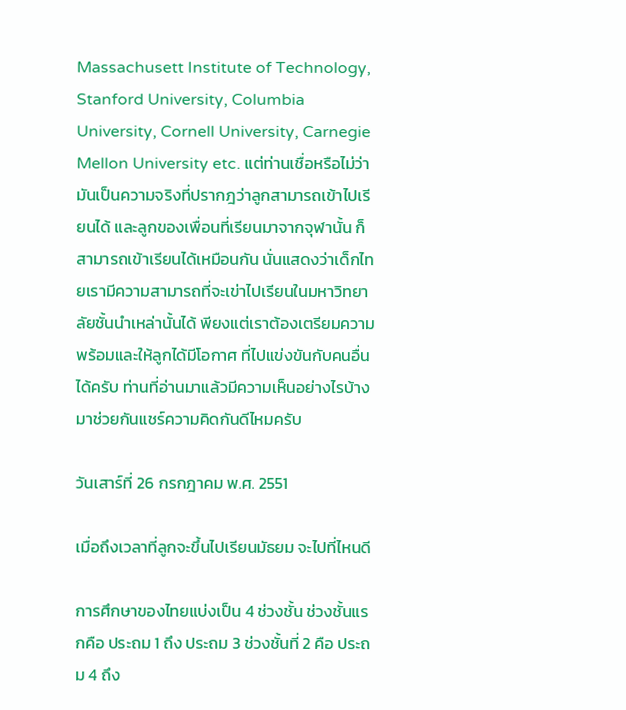Massachusett Institute of Technology, Stanford University, Columbia University, Cornell University, Carnegie Mellon University etc. แต่ท่านเชื่อหรือไม่ว่า มันเป็นความจริงที่ปรากฎว่าลูกสามารถเข้าไปเรียนได้ และลูกของเพื่อนที่เรียนมาจากจุฬานั้น ก็สามารถเข้าเรียนได้เหมือนกัน นั่นแสดงว่าเด็กไทยเรามีความสามารถที่จะเข่าไปเรียนในมหาวิทยาลัยชั้นนำเหล่านั้นได้ พียงแต่เราต้องเตรียมความพร้อมและให้ลูกได้มีโอกาศ ที่ไปแข่งขันกับคนอื่นได้ครับ ท่านที่อ่านมาแล้วมีความเห็นอย่างไรบ้าง มาช่วยกันแชร์ความคิดกันดีไหมครับ

วันเสาร์ที่ 26 กรกฎาคม พ.ศ. 2551

เมื่อถึงเวลาที่ลูกจะขึ้นไปเรียนมัธยม จะไปที่ไหนดี

การศึกษาของไทยแบ่งเป็น 4 ช่วงชั้น ช่วงชั้นแรกคือ ประถม 1 ถึง ประถม 3 ช่วงชั้นที่ 2 คือ ประถม 4 ถึง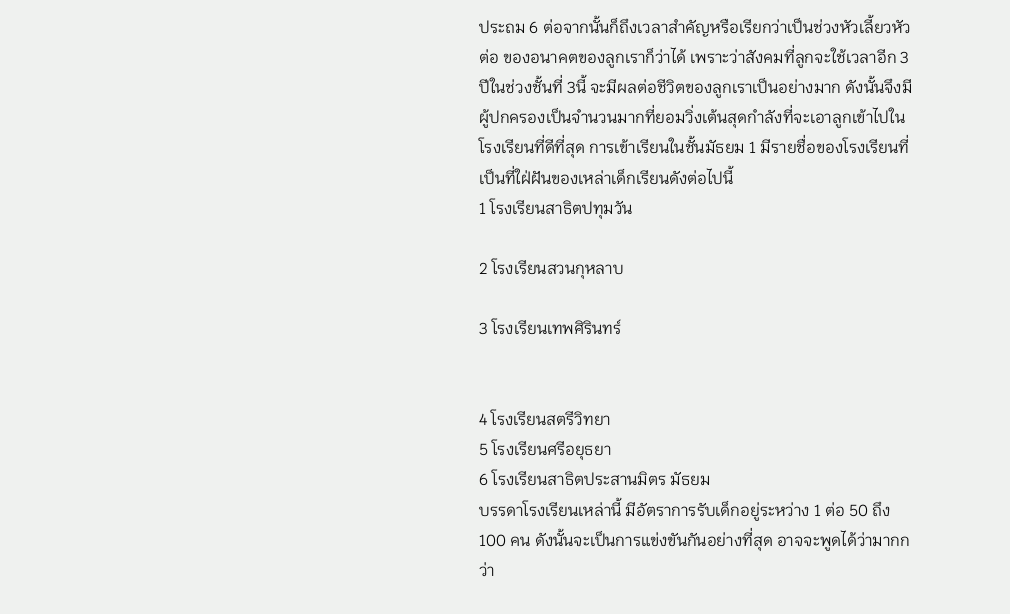ประถม 6 ต่อจากนั้นก็ถึงเวลาสำคัญหรือเรียกว่าเป็นช่วงหัวเลี้ยวหัวต่อ ของอนาคตของลูกเราก็ว่าได้ เพราะว่าสังคมที่ลูกจะใช้เวลาอีก 3 ปีในช่วงชั้นที่ 3นี้ จะมีผลต่อชีวิตของลูกเราเป็นอย่างมาก ดังนั้นจึงมีผู้ปกครองเป็นจำนวนมากที่ยอมวิ่งเต้นสุดกำลังที่จะเอาลูกเข้าไปในโรงเรียนที่ดีที่สุด การเข้าเรียนในชั้นมัธยม 1 มีรายชื่อของโรงเรียนที่เป็นที่ใฝ่ฝันของเหล่าเด็กเรียนดังต่อไปนี้
1 โรงเรียนสาธิตปทุมวัน

2 โรงเรียนสวนกุหลาบ

3 โรงเรียนเทพศิรินทร์


4 โรงเรียนสตรีวิทยา
5 โรงเรียนศรีอยุธยา
6 โรงเรียนสาธิตประสานมิตร มัธยม
บรรดาโรงเรียนเหล่านี้ มีอัตราการรับเด็กอยู่ระหว่าง 1 ต่อ 50 ถึง 100 คน ดังนั้นจะเป็นการแข่งขันกันอย่างที่สุด อาจจะพูดได้ว่ามากกว่า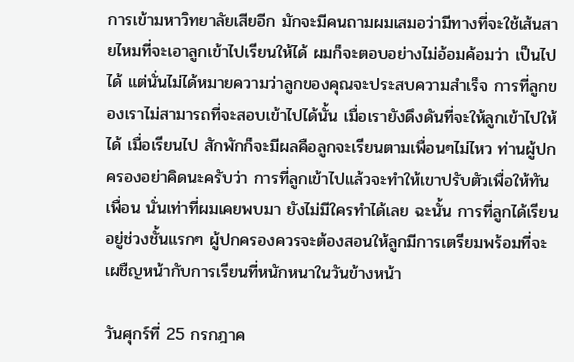การเข้ามหาวิทยาลัยเสียอีก มักจะมีคนถามผมเสมอว่ามีทางที่จะใช้เส้นสายไหมที่จะเอาลูกเข้าไปเรียนให้ได้ ผมก็จะตอบอย่างไม่อ้อมค้อมว่า เป็นไปได้ แต่นั่นไม่ได้หมายความว่าลูกของคุณจะประสบความสำเร็จ การที่ลูกของเราไม่สามารถที่จะสอบเข้าไปได้นั้น เมื่อเรายังดึงดันที่จะให้ลูกเข้าไปให้ได้ เมื่อเรียนไป สักพักก็จะมีผลคือลูกจะเรียนตามเพื่อนๆไม่ไหว ท่านผู้ปกครองอย่าคิดนะครับว่า การที่ลูกเข้าไปแล้วจะทำให้เขาปรับตัวเพื่อให้ทันเพื่อน นั่นเท่าที่ผมเคยพบมา ยังไม่มีใครทำได้เลย ฉะนั้น การที่ลูกได้เรียนอยู่ช่วงชั้นแรกๆ ผู้ปกครองควรจะต้องสอนให้ลูกมีการเตรียมพร้อมที่จะเผชืญหน้ากับการเรียนที่หนักหนาในวันข้างหน้า

วันศุกร์ที่ 25 กรกฎาค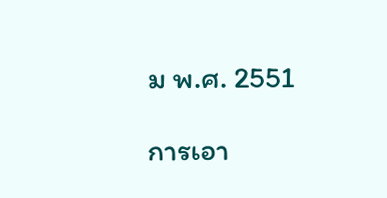ม พ.ศ. 2551

การเอา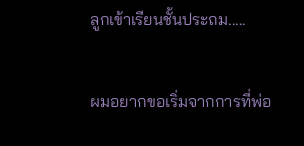ลูกเข้าเรียนชั้นประถม.....

ผมอยากขอเริ่มจากการที่พ่อ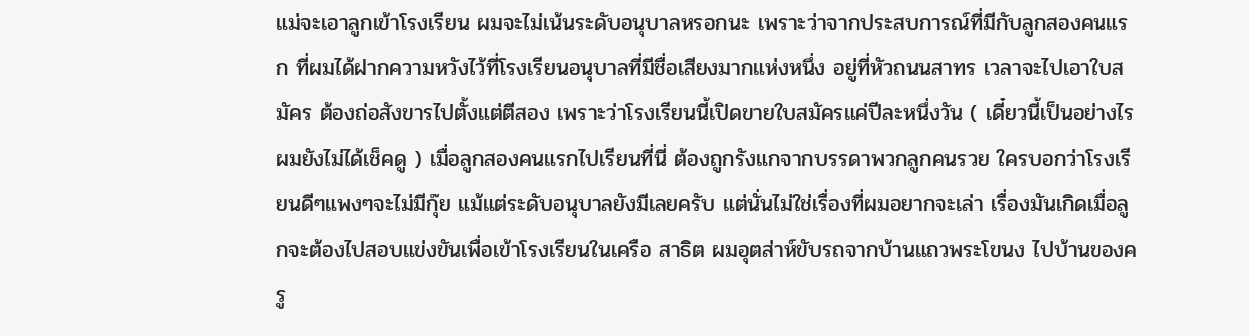แม่จะเอาลูกเข้าโรงเรียน ผมจะไม่เน้นระดับอนุบาลหรอกนะ เพราะว่าจากประสบการณ์ที่มีกับลูกสองคนแรก ที่ผมได้ฝากความหวังไว้ที่โรงเรียนอนุบาลที่มีชื่อเสียงมากแห่งหนึ่ง อยู่ที่หัวถนนสาทร เวลาจะไปเอาใบสมัคร ต้องถ่อสังขารไปตั้งแต่ตีสอง เพราะว่าโรงเรียนนี้เปิดขายใบสมัครแค่ปีละหนึ่งวัน ( เดี๋ยวนี้เป็นอย่างไร ผมยังไม่ได้เช็คดู ) เมื่อลูกสองคนแรกไปเรียนที่นี่ ต้องถูกรังแกจากบรรดาพวกลูกคนรวย ใครบอกว่าโรงเรียนดีๆแพงๆจะไม่มีกุ๊ย แม้แต่ระดับอนุบาลยังมีเลยครับ แต่นั่นไม่ใช่เรื่องที่ผมอยากจะเล่า เรื่องมันเกิดเมื่อลูกจะต้องไปสอบแข่งขันเพื่อเข้าโรงเรียนในเครือ สาธิต ผมอุตส่าห์ขับรถจากบ้านแถวพระโขนง ไปบ้านของครู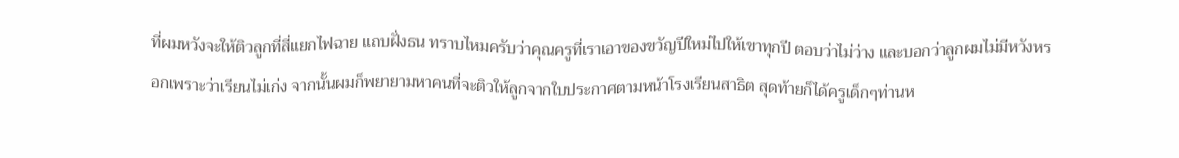ที่ผมหวังจะให้ติวลูกที่สี่แยกไฟฉาย แถบฝั่งธน ทราบไหมครับว่าคุณครูที่เราเอาของขวัญปีใหม่ไปให้เขาทุกปี ตอบว่าไม่ว่าง และบอกว่าลูกผมไม่มีหวังหรอกเพราะว่าเรียนไม่เก่ง จากนั้นผมก็พยายามหาคนที่จะติวให้ลูกจากใบประกาศตามหน้าโรงเรียนสาธิต สุดท้ายก็ได้ครูเด็กๆท่านห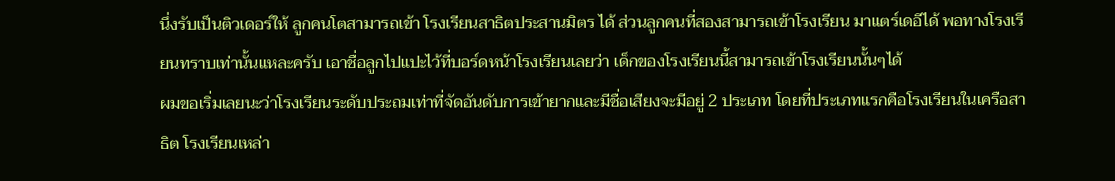นึ่งรับเป็นติวเดอร์ให้ ลูกคนโตสามารถเข้า โรงเรียนสาธิตประสานมิตร ได้ ส่วนลูกคนที่สองสามารถเข้าโรงเรียน มาแตร์เดอีได้ พอทางโรงเรียนทราบเท่านั้นแหละครับ เอาชื่อลูกไปแปะไว้ที่บอร์ดหน้าโรงเรียนเลยว่า เด็กของโรงเรียนนี้สามารถเข้าโรงเรียนนั้นๆได้
ผมขอเริ่มเลยนะว่าโรงเรียนระดับประถมเท่าที่จัดอันดับการเข้ายากและมีชื่อเสียงจะมีอยู่ 2 ประเภท โดยที่ประเภทแรกคือโรงเรียนในเครือสาธิต โรงเรียนเหล่า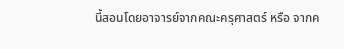นี้สอนโดยอาจารย์จากคณะครุศาสตร์ หรือ จากค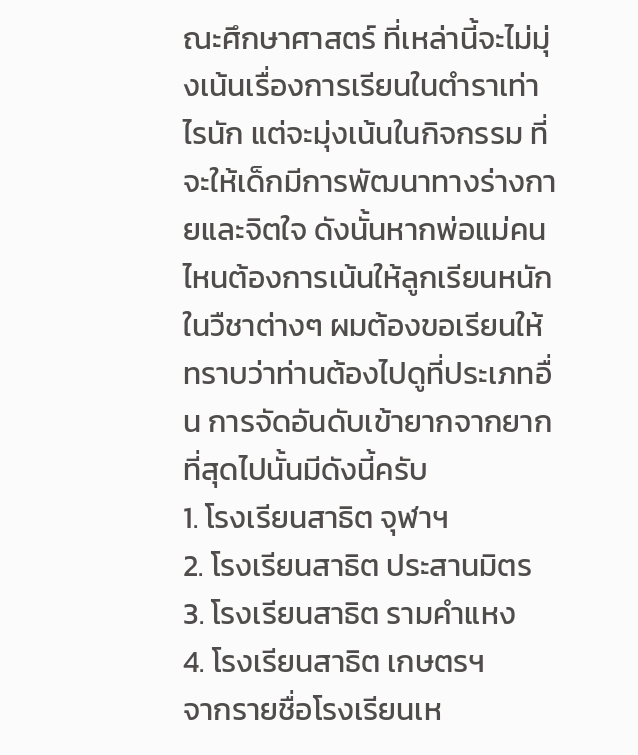ณะศึกษาศาสตร์ ที่เหล่านี้จะไม่มุ่งเน้นเรื่องการเรียนในตำราเท่าไรนัก แต่จะมุ่งเน้นในกิจกรรม ที่จะให้เด็กมีการพัฒนาทางร่างกายและจิตใจ ดังนั้นหากพ่อแม่คนไหนต้องการเน้นให้ลูกเรียนหนักในวืชาต่างๆ ผมต้องขอเรียนให้ทราบว่าท่านต้องไปดูที่ประเภทอื่น การจัดอันดับเข้ายากจากยากที่สุดไปนั้นมีดังนี้ครับ
1. โรงเรียนสาธิต จุฬาฯ
2. โรงเรียนสาธิต ประสานมิตร
3. โรงเรียนสาธิต รามคำแหง
4. โรงเรียนสาธิต เกษตรฯ
จากรายชื่อโรงเรียนเห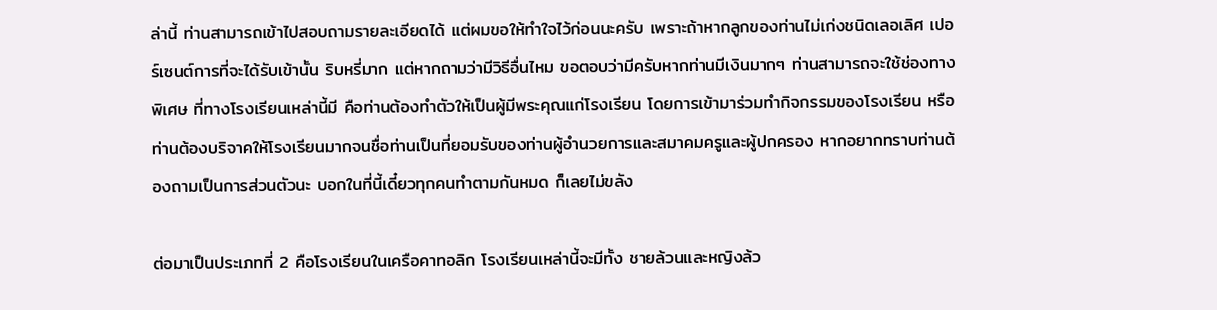ล่านี้ ท่านสามารถเข้าไปสอบถามรายละเอียดได้ แต่ผมขอให้ทำใจไว้ก่อนนะครับ เพราะถ้าหากลูกของท่านไม่เก่งชนิดเลอเลิศ เปอร์เซนต์การที่จะได้รับเข้านั้น ริบหรี่มาก แต่หากถามว่ามีวิธีอื่นไหม ขอตอบว่ามีครับหากท่านมีเงินมากๆ ท่านสามารถจะใช้ช่องทางพิเศษ ที่ทางโรงเรียนเหล่านี้มี คือท่านต้องทำตัวให้เป็นผู้มีพระคุณแก่โรงเรียน โดยการเข้ามาร่วมทำกิจกรรมของโรงเรียน หรือท่านต้องบริจาคให้โรงเรียนมากจนชื่อท่านเป็นที่ยอมรับของท่านผู้อำนวยการและสมาคมครูและผู้ปกครอง หากอยากทราบท่านต้องถามเป็นการส่วนตัวนะ บอกในที่นี้เดี๋ยวทุกคนทำตามกันหมด ก็เลยไม่ขลัง

ต่อมาเป็นประเภทที่ 2 คือโรงเรียนในเครือคาทอลิก โรงเรียนเหล่านี้จะมีทั้ง ชายล้วนและหญิงล้ว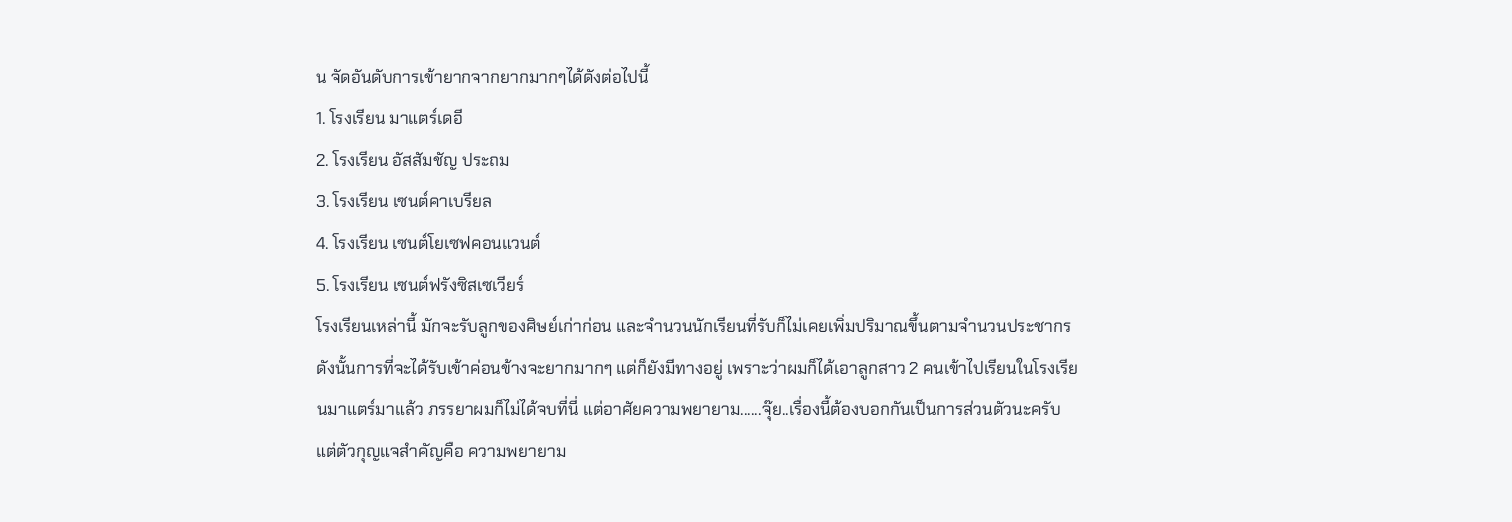น จัดอันดับการเข้ายากจากยากมากๆได้ดังต่อไปนี้
1. โรงเรียน มาแตร์เดอี
2. โรงเรียน อัสสัมชัญ ประถม
3. โรงเรียน เซนต์คาเบรียล
4. โรงเรียน เซนต์โยเซฟคอนแวนต์
5. โรงเรียน เซนต์ฟรังซิสเซเวียร์
โรงเรียนเหล่านี้ มักจะรับลูกของศิษย์เก่าก่อน และจำนวนนักเรียนที่รับก็ไม่เคยเพิ่มปริมาณขึ้นตามจำนวนประชากร ดังนั้นการที่จะได้รับเข้าค่อนข้างจะยากมากๆ แต่ก็ยังมีทางอยู่ เพราะว่าผมก็ได้เอาลูกสาว 2 คนเข้าไปเรียนในโรงเรียนมาแตร์มาแล้ว ภรรยาผมก็ไม่ได้จบที่นี่ แต่อาศัยความพยายาม......จุ๊ย..เรื่องนี้ต้องบอกกันเป็นการส่วนตัวนะครับ แต่ตัวกุญแจสำคัญคือ ความพยายาม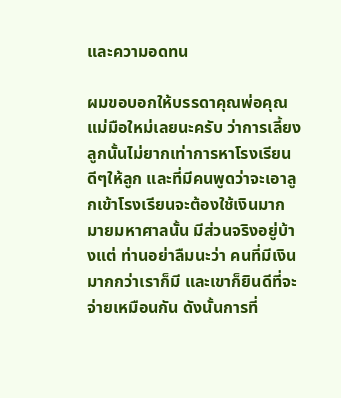และความอดทน

ผมขอบอกให้บรรดาคุณพ่อคุณแม่มือใหม่เลยนะครับ ว่าการเลี้ยงลูกนั้นไม่ยากเท่าการหาโรงเรียนดีๆให้ลูก และที่มีคนพูดว่าจะเอาลูกเข้าโรงเรียนจะต้องใช้เงินมากมายมหาศาลนั้น มีส่วนจริงอยู่บ้างแต่ ท่านอย่าลืมนะว่า คนที่มีเงินมากกว่าเราก็มี และเขาก็ยินดีที่จะจ่ายเหมือนกัน ดังนั้นการที่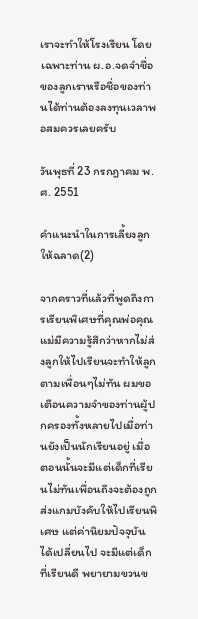เราจะทำให้โรงเรียน โดยเฉพาะท่าน ผ.อ.จดจำชื่อของลูกเราหรือชื่อของท่านได้ท่านต้องลงทุนเวลาพอสมควรเลยครับ

วันพุธที่ 23 กรกฎาคม พ.ศ. 2551

คำแนะนำในการเลี้ยงลูกให้ฉลาด(2)

จากคราวที่แล้วที่พูดถึงการเรียนพิเศษที่คุณพ่อคุณแม่มีความรู้สึกว่าหากไม่ส่งลูกให้ไปเรียนจะทำให้ลูกตามเพื่อนๆไม่ทัน ผมขอเตือนความจำของท่านผู้ปกครองทั้งหลายไปเมื่อท่านยังเป็นนักเรียนอยู่ เมื่อตอนนั้นจะมีแต่เด็กที่เรียนไม่ทันเพื่อนถึงจะต้องถูกส่งแกมบังคับให้ไปเรียนพิเศษ แต่ค่านิยมปัจจุบันได้เปลี่ยนไป จะมีแต่เด็กที่เรียนดี พยายามขวนข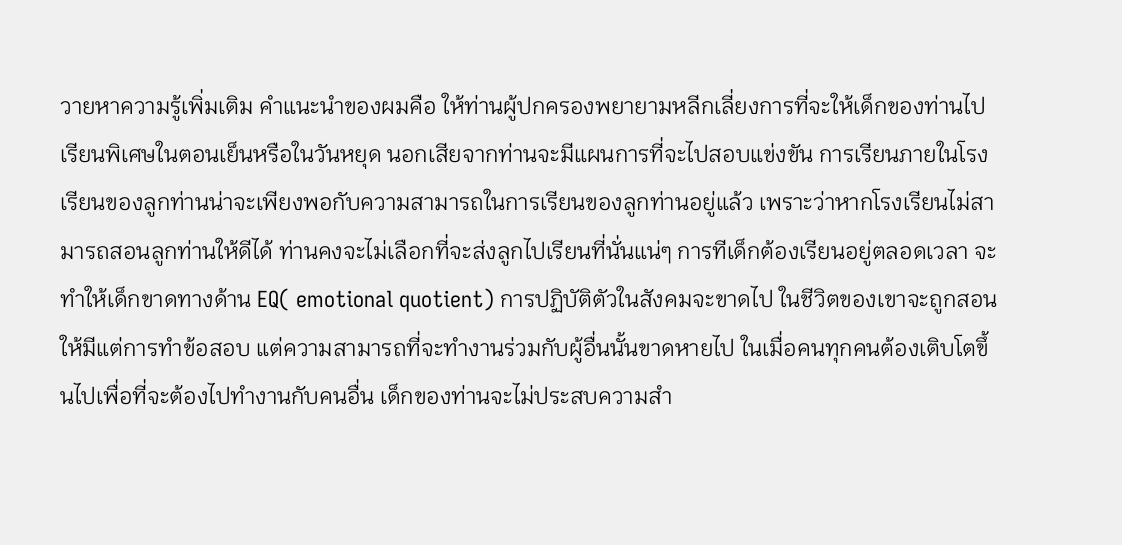วายหาความรู้เพิ่มเติม คำแนะนำของผมคือ ให้ท่านผู้ปกครองพยายามหลีกเลี่ยงการที่จะให้เด็กของท่านไปเรียนพิเศษในตอนเย็นหรือในวันหยุด นอกเสียจากท่านจะมีแผนการที่จะไปสอบแข่งขัน การเรียนภายในโรงเรียนของลูกท่านน่าจะเพียงพอกับความสามารถในการเรียนของลูกท่านอยู่แล้ว เพราะว่าหากโรงเรียนไม่สามารถสอนลูกท่านให้ดีได้ ท่านคงจะไม่เลือกที่จะส่งลูกไปเรียนที่นั่นแน่ๆ การทีเด็กต้องเรียนอยู่ตลอดเวลา จะทำให้เด็กขาดทางด้าน EQ( emotional quotient) การปฏิบัติตัวในสังคมจะขาดไป ในชีวิตของเขาจะถูกสอนให้มีแต่การทำข้อสอบ แต่ความสามารถที่จะทำงานร่วมกับผู้อื่นนั้นขาดหายไป ในเมื่อคนทุกคนต้องเติบโตขึ้นไปเพื่อที่จะต้องไปทำงานกับคนอื่น เด็กของท่านจะไม่ประสบความสำ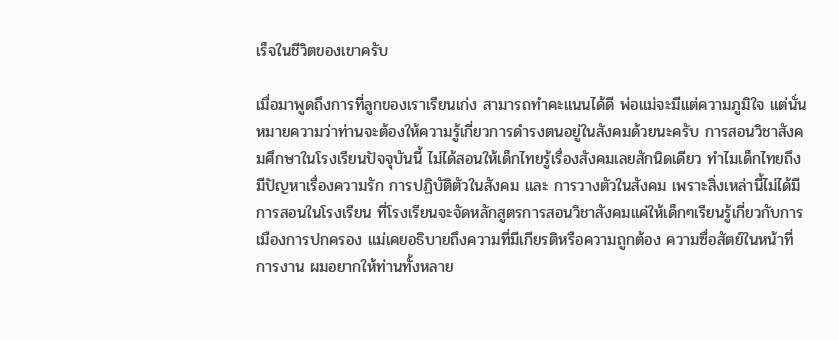เร็จในชีวิตของเขาครับ

เมื่อมาพูดถึงการที่ลูกของเราเรียนเก่ง สามารถทำคะแนนได้ดี พ่อแม่จะมีแต่ความภูมิใจ แต่นั่นหมายความว่าท่านจะต้องให้ความรู้เกี่ยวการดำรงตนอยู่ในสังคมด้วยนะครับ การสอนวิชาสังคมศึกษาในโรงเรียนปัจจุบันนี้ ไม่ได้สอนให้เด็กไทยรู้เรื่องสังคมเลยสักนิดเดียว ทำไมเด็กไทยถึงมีปัญหาเรื่องความรัก การปฏิบัติตัวในสังคม และ การวางตัวในสังคม เพราะสิ่งเหล่านี้ไม่ได้มีการสอนในโรงเรียน ที่โรงเรียนจะจัดหลักสูตรการสอนวิชาสังคมแค่ให้เด็กๆเรียนรู้เกี่ยวกับการเมืองการปกครอง แม่เคยอธิบายถึงความที่มีเกียรติหรือความถูกต้อง ความซื่อสัตย์ในหน้าที่การงาน ผมอยากให้ท่านทั้งหลาย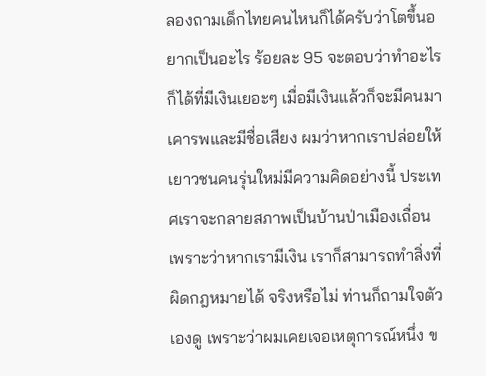ลองถามเด็กไทยคนไหนก็ได้ครับว่าโตขึ้นอยากเป็นอะไร ร้อยละ 95 จะตอบว่าทำอะไรก็ได้ที่มีเงินเยอะๆ เมื่อมีเงินแล้วก็จะมีคนมาเคารพและมีชื่อเสียง ผมว่าหากเราปล่อยให้เยาวชนคนรุ่นใหม่มีความคิดอย่างนี้ ประเทศเราจะกลายสภาพเป็นบ้านป่าเมืองเถื่อน เพราะว่าหากเรามีเงิน เราก็สามารถทำสิ่งที่ผิดกฎหมายได้ จริงหรือไม่ ท่านก็ถามใจตัวเองดู เพราะว่าผมเคยเจอเหตุการณ์หนึ่ง ข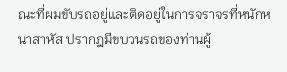ณะที่ผมขับรถอยู่และติดอยู่ในการจราจรที่หนักหนาสาหัส ปรากฎมีขบวนรถของท่านผู้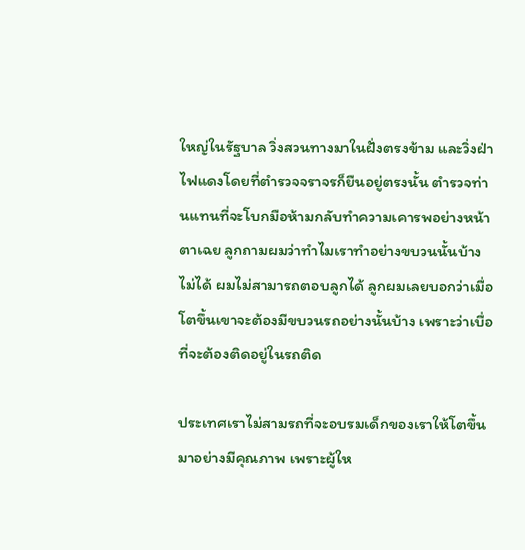ใหญ่ในรัฐบาล วิ่งสวนทางมาในฝั่งตรงข้าม และวิ่งฝ่าไฟแดงโดยที่ตำรวจจราจรก็ยืนอยู่ตรงนั้น ตำรวจท่านแทนที่จะโบกมือห้ามกลับทำความเคารพอย่างหน้าตาเฉย ลูกถามผมว่าทำไมเราทำอย่างขบวนนั้นบ้างไม่ได้ ผมไม่สามารถตอบลูกได้ ลูกผมเลยบอกว่าเมื่อโตขึ้นเขาจะต้องมีขบวนรถอย่างนั้นบ้าง เพราะว่าเบื่อที่จะต้องติดอยู่ในรถติด

ประเทศเราไม่สามรถที่จะอบรมเด็กของเราให้โตขึ้นมาอย่างมีคุณภาพ เพราะผู้ให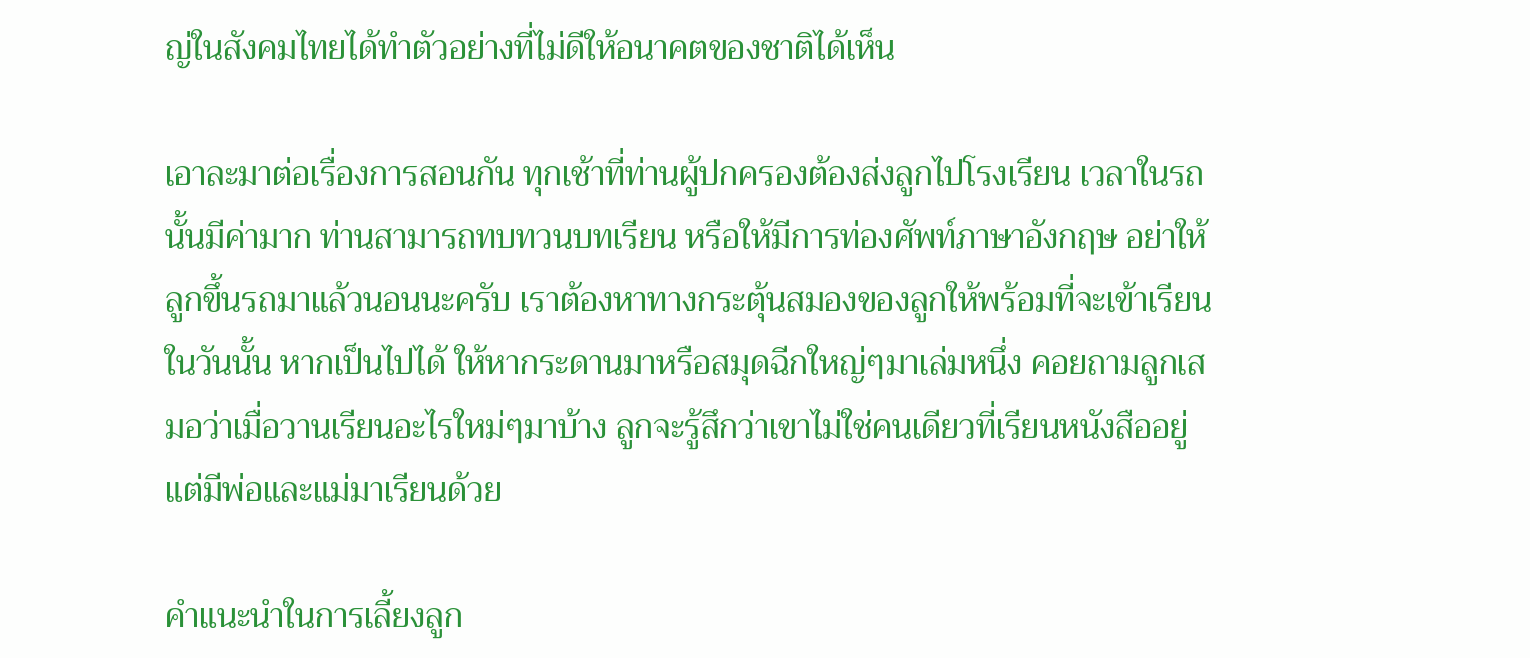ญ่ในสังคมไทยได้ทำตัวอย่างที่ไม่ดีให้อนาคตของชาติได้เห็น

เอาละมาต่อเรื่องการสอนกัน ทุกเช้าที่ท่านผู้ปกครองต้องส่งลูกไปโรงเรียน เวลาในรถนั้นมีค่ามาก ท่านสามารถทบทวนบทเรียน หรือให้มีการท่องศัพท์ภาษาอังกฤษ อย่าให้ลูกขึ้นรถมาแล้วนอนนะครับ เราต้องหาทางกระตุ้นสมองของลูกให้พร้อมที่จะเข้าเรียนในวันนั้น หากเป็นไปได้ ให้หากระดานมาหรือสมุดฉีกใหญ่ๆมาเล่มหนึ่ง คอยถามลูกเสมอว่าเมื่อวานเรียนอะไรใหม่ๆมาบ้าง ลูกจะรู้สึกว่าเขาไม่ใช่คนเดียวที่เรียนหนังสืออยู่ แต่มีพ่อและแม่มาเรียนด้วย

คำแนะนำในการเลี้ยงลูก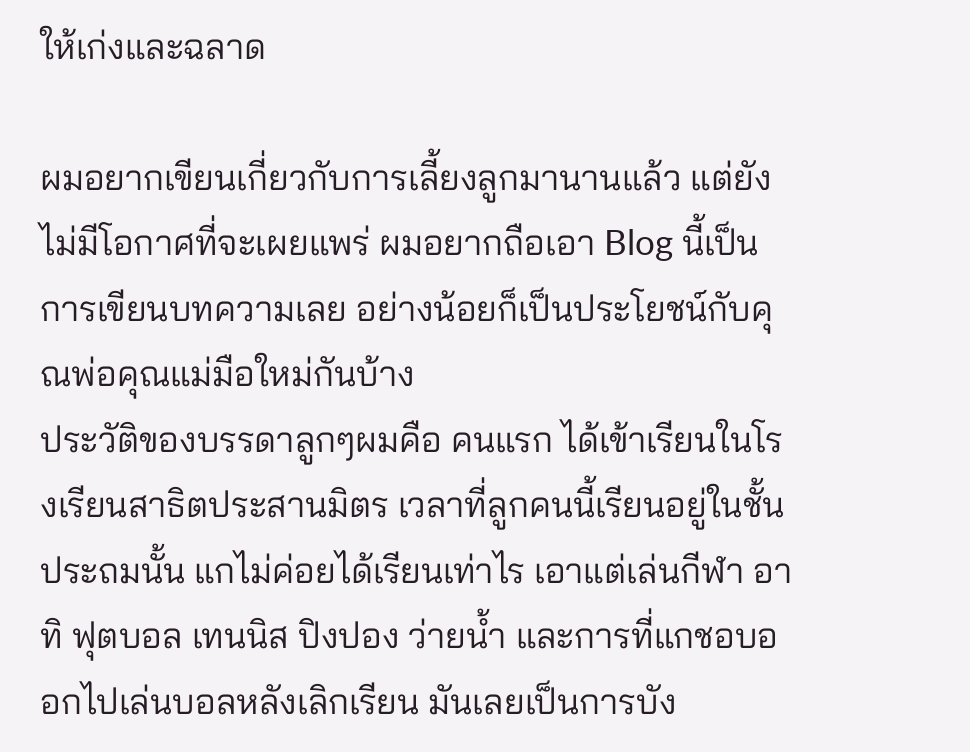ให้เก่งและฉลาด

ผมอยากเขียนเกี่ยวกับการเลี้ยงลูกมานานแล้ว แต่ยังไม่มีโอกาศที่จะเผยแพร่ ผมอยากถือเอา Blog นี้เป็นการเขียนบทความเลย อย่างน้อยก็เป็นประโยชน์กับคุณพ่อคุณแม่มือใหม่กันบ้าง
ประวัติของบรรดาลูกๆผมคือ คนแรก ได้เข้าเรียนในโรงเรียนสาธิตประสานมิตร เวลาที่ลูกคนนี้เรียนอยู่ในชั้นประถมนั้น แกไม่ค่อยได้เรียนเท่าไร เอาแต่เล่นกีฬา อาทิ ฟุตบอล เทนนิส ปิงปอง ว่ายน้ำ และการที่แกชอบออกไปเล่นบอลหลังเลิกเรียน มันเลยเป็นการบัง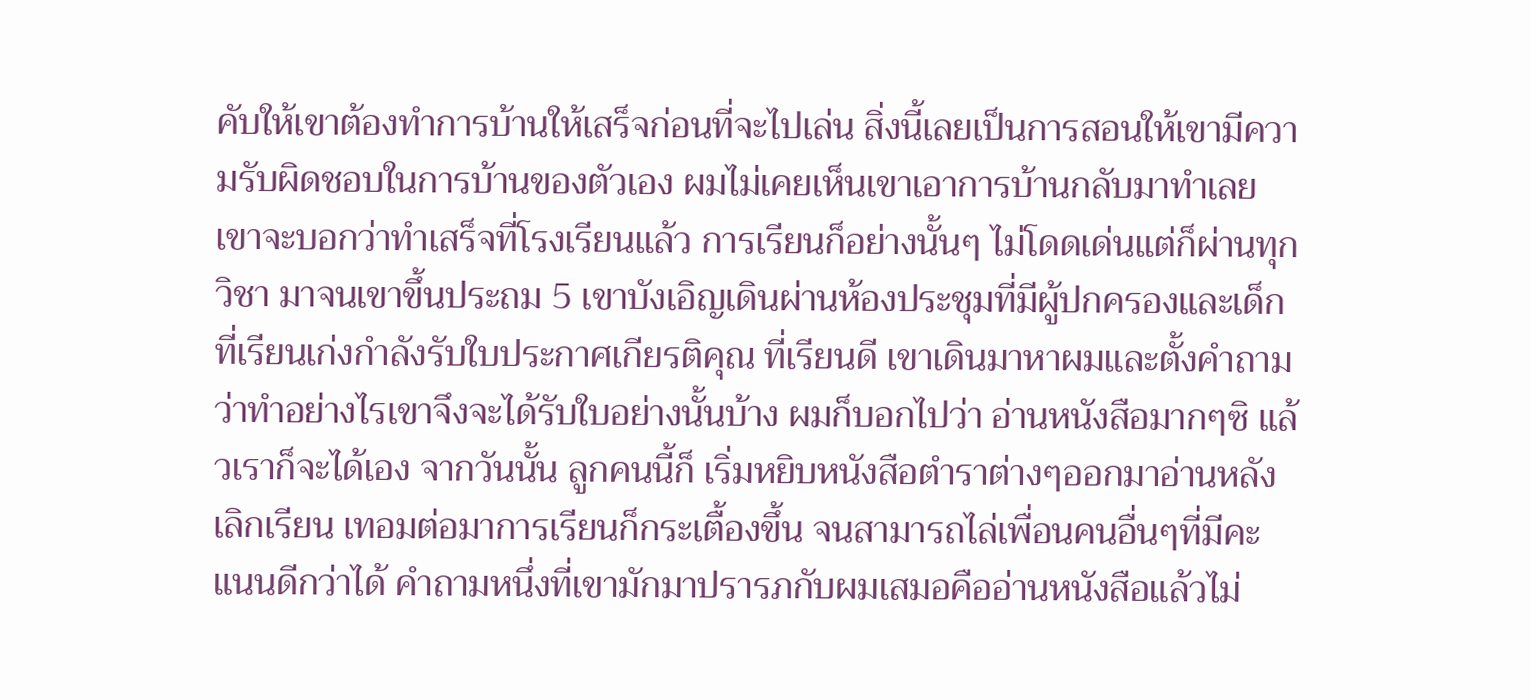คับให้เขาต้องทำการบ้านให้เสร็จก่อนที่จะไปเล่น สิ่งนี้เลยเป็นการสอนให้เขามีความรับผิดชอบในการบ้านของตัวเอง ผมไม่เคยเห็นเขาเอาการบ้านกลับมาทำเลย เขาจะบอกว่าทำเสร็จที่โรงเรียนแล้ว การเรียนก็อย่างนั้นๆ ไม่โดดเด่นแต่ก็ผ่านทุกวิชา มาจนเขาขึ้นประถม 5 เขาบังเอิญเดินผ่านห้องประชุมที่มีผู้ปกครองและเด็กที่เรียนเก่งกำลังรับใบประกาศเกียรติคุณ ที่เรียนดี เขาเดินมาหาผมและตั้งคำถามว่าทำอย่างไรเขาจึงจะได้รับใบอย่างนั้นบ้าง ผมก็บอกไปว่า อ่านหนังสือมากๆซิ แล้วเราก็จะได้เอง จากวันนั้น ลูกคนนี้ก็ เริ่มหยิบหนังสือตำราต่างๆออกมาอ่านหลังเลิกเรียน เทอมต่อมาการเรียนก็กระเตื้องขึ้น จนสามารถไล่เพื่อนคนอื่นๆที่มีคะแนนดีกว่าได้ คำถามหนึ่งที่เขามักมาปรารภกับผมเสมอคืออ่านหนังสือแล้วไม่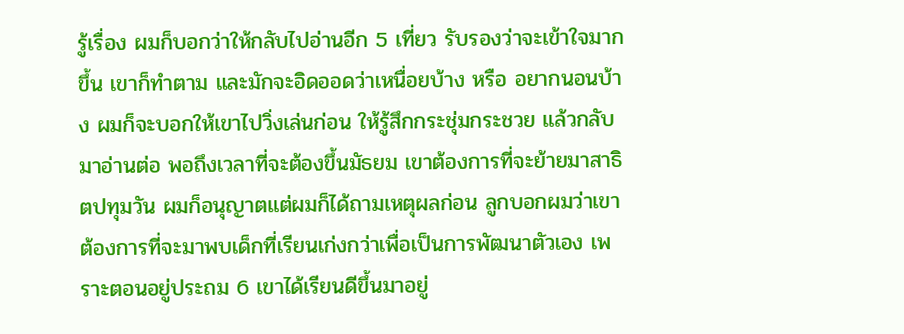รู้เรื่อง ผมก็บอกว่าให้กลับไปอ่านอีก 5 เที่ยว รับรองว่าจะเข้าใจมากขึ้น เขาก็ทำตาม และมักจะอิดออดว่าเหนื่อยบ้าง หรือ อยากนอนบ้าง ผมก็จะบอกให้เขาไปวิ่งเล่นก่อน ให้รู้สึกกระชุ่มกระชวย แล้วกลับมาอ่านต่อ พอถึงเวลาที่จะต้องขึ้นมัธยม เขาต้องการที่จะย้ายมาสาธิตปทุมวัน ผมก็อนุญาตแต่ผมก็ได้ถามเหตุผลก่อน ลูกบอกผมว่าเขาต้องการที่จะมาพบเด็กที่เรียนเก่งกว่าเพื่อเป็นการพัฒนาตัวเอง เพราะตอนอยู่ประถม 6 เขาได้เรียนดีขึ้นมาอยู่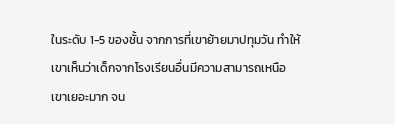ในระดับ 1-5 ของชั้น จากการที่เขาย้ายมาปทุมวัน ทำให้เขาเห็นว่าเด็กจากโรงเรียนอื่นมีความสามารถเหนือเขาเยอะมาก จน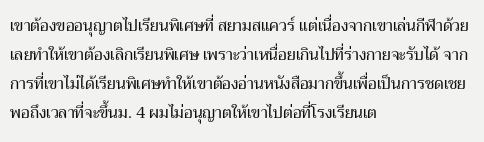เขาต้องขออนุญาตไปเรียนพิเศษที่ สยามสแควร์ แต่เนื่องจากเขาเล่นกีฬาด้วยเลยทำให้เขาต้องเลิกเรียนพิเศษ เพราะว่าเหนื่อยเกินไปที่ร่างกายจะรับได้ จากการที่เขาไม่ได้เรียนพิเศษทำให้เขาต้องอ่านหนังสือมากขึ้นเพื่อเป็นการชดเชย พอถึงเวลาที่จะขึ้นม. 4 ผมไม่อนุญาตให้เขาไปต่อที่โรงเรียนเต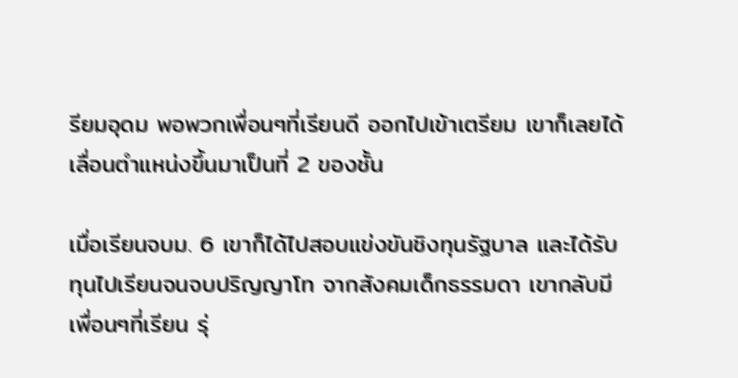รียมอุดม พอพวกเพื่อนๆที่เรียนดี ออกไปเข้าเตรียม เขาก็เลยได้เลื่อนตำแหน่งขึ้นมาเป็นที่ 2 ของชั้น

เมื่อเรียนจบม. 6 เขาก็ได้ไปสอบแข่งขันชิงทุนรัฐบาล และได้รับทุนไปเรียนจนจบปริญญาโท จากสังคมเด็กธรรมดา เขากลับมีเพื่อนๆที่เรียน รุ่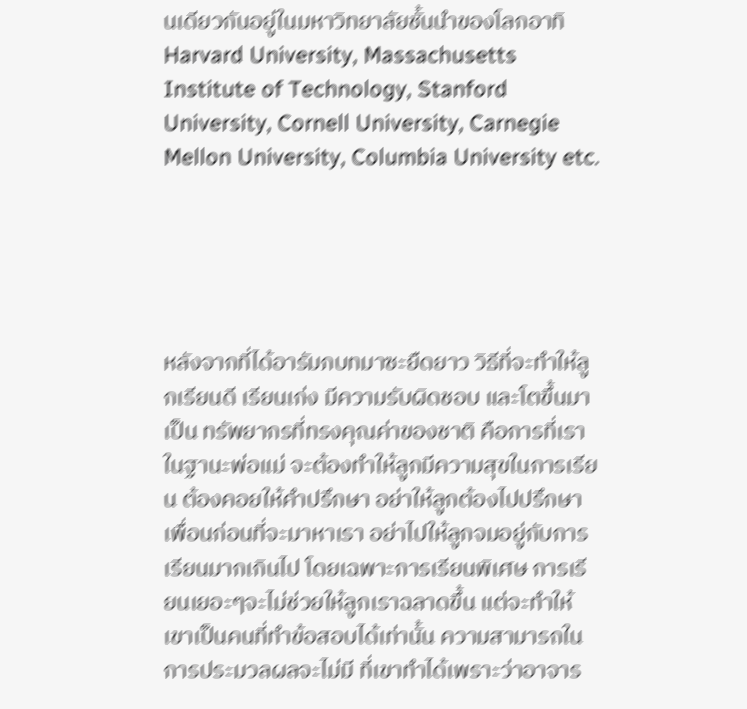นเดียวกันอยู่ในมหาวิทยาลัยชั้นนำของโลกอาทิ Harvard University, Massachusetts Institute of Technology, Stanford University, Cornell University, Carnegie Mellon University, Columbia University etc.





หลังจากที่ได้อารัมภบทมาซะยืดยาว วิธีที่จะทำให้ลูกเรียนดี เรียนเก่ง มีความรับผิดชอบ และโตขึ้นมาเป็น ทรัพยากรที่ทรงคุณค่าของชาติ คือการที่เราในฐานะพ่อแม่ จะต้องทำให้ลูกมีความสุขในการเรียน ต้องคอยให้คำปรึกษา อย่าให้ลูกต้องไปปรึกษาเพื่อนก่อนที่จะมาหาเรา อย่าไปให้ลูกจมอยู่กับการเรียนมากเกินไป โดยเฉพาะการเรียนพิเศษ การเรียนเยอะๆจะไม่ช่วยให้ลูกเราฉลาดขึ้น แต่จะทำให้เขาเป็นคนที่ทำข้อสอบได้เท่านั้น ความสามารถในการประมวลผลจะไม่มี ที่เขาทำได้เพราะว่าอาจาร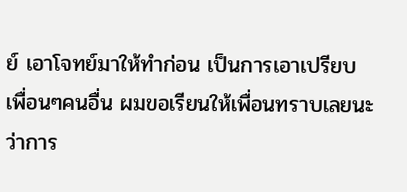ย์ เอาโจทย์มาให้ทำก่อน เป็นการเอาเปรียบเพื่อนๆคนอื่น ผมขอเรียนให้เพื่อนทราบเลยนะว่าการ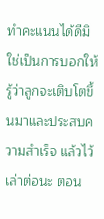ทำคะแนนได้ดีมิใช่เป็นการบอกให้รู้ว่าลูกจะเติบโตขึ้นมาและประสบความสำเร็จ แล้วไว้เล่าต่อนะ ตอน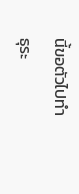นี้ขอตัวไปทำธุระ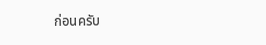ก่อนครับ